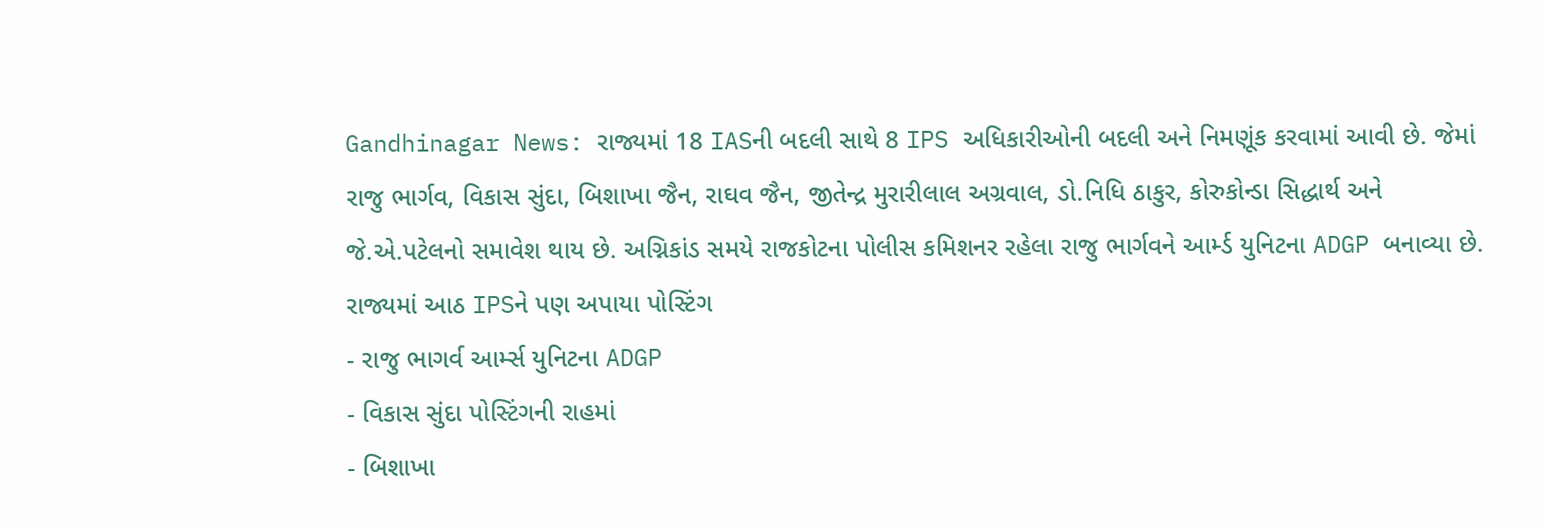Gandhinagar News: રાજ્યમાં 18 IASની બદલી સાથે 8 IPS અધિકારીઓની બદલી અને નિમણૂંક કરવામાં આવી છે. જેમાં રાજુ ભાર્ગવ, વિકાસ સુંદા, બિશાખા જૈન, રાઘવ જૈન, જીતેન્દ્ર મુરારીલાલ અગ્રવાલ, ડો.નિધિ ઠાકુર, કોરુકોન્ડા સિદ્ધાર્થ અને જે.એ.પટેલનો સમાવેશ થાય છે. અગ્નિકાંડ સમયે રાજકોટના પોલીસ કમિશનર રહેલા રાજુ ભાર્ગવને આર્મ્ડ યુનિટના ADGP બનાવ્યા છે.
રાજ્યમાં આઠ IPSને પણ અપાયા પોસ્ટિંગ
- રાજુ ભાગર્વ આર્મ્સ યુનિટના ADGP
- વિકાસ સુંદા પોસ્ટિંગની રાહમાં
- બિશાખા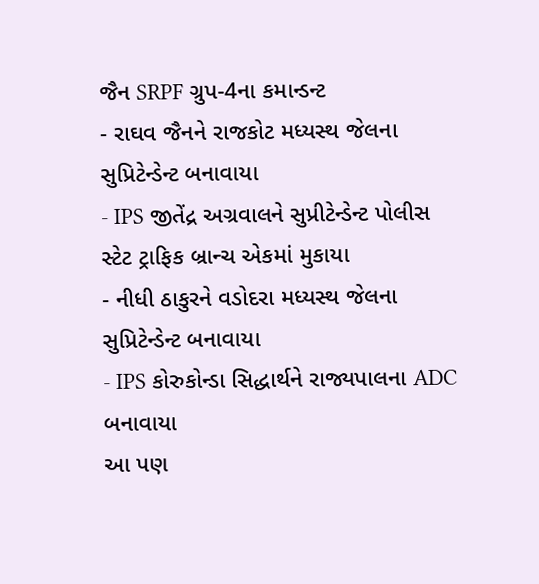જૈન SRPF ગ્રુપ-4ના કમાન્ડન્ટ
- રાઘવ જૈનને રાજકોટ મધ્યસ્થ જેલના સુપ્રિટેન્ડેન્ટ બનાવાયા
- IPS જીતેંદ્ર અગ્રવાલને સુપ્રીટેન્ડેન્ટ પોલીસ સ્ટેટ ટ્રાફિક બ્રાન્ચ એકમાં મુકાયા
- નીધી ઠાકુરને વડોદરા મધ્યસ્થ જેલના સુપ્રિટેન્ડેન્ટ બનાવાયા
- IPS કોરુકોન્ડા સિદ્ધાર્થને રાજ્યપાલના ADC બનાવાયા
આ પણ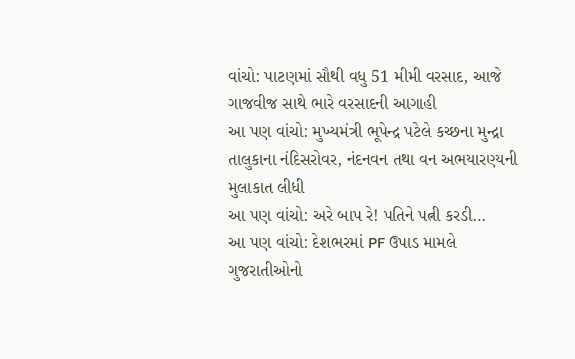વાંચો: પાટણમાં સૌથી વધુ 51 મીમી વરસાદ, આજે ગાજવીજ સાથે ભારે વરસાદની આગાહી
આ પણ વાંચો: મુખ્યમંત્રી ભૂપેન્દ્ર પટેલે કચ્છના મુન્દ્રા તાલુકાના નંદિસરોવર, નંદનવન તથા વન અભયારણ્યની મુલાકાત લીધી
આ પણ વાંચો: અરે બાપ રે! પતિને પત્ની કરડી…
આ પણ વાંચો: દેશભરમાં PF ઉપાડ મામલે ગુજરાતીઓનો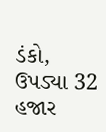ડંકો, ઉપડ્યા 32 હજાર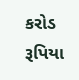કરોડ રૂપિયા